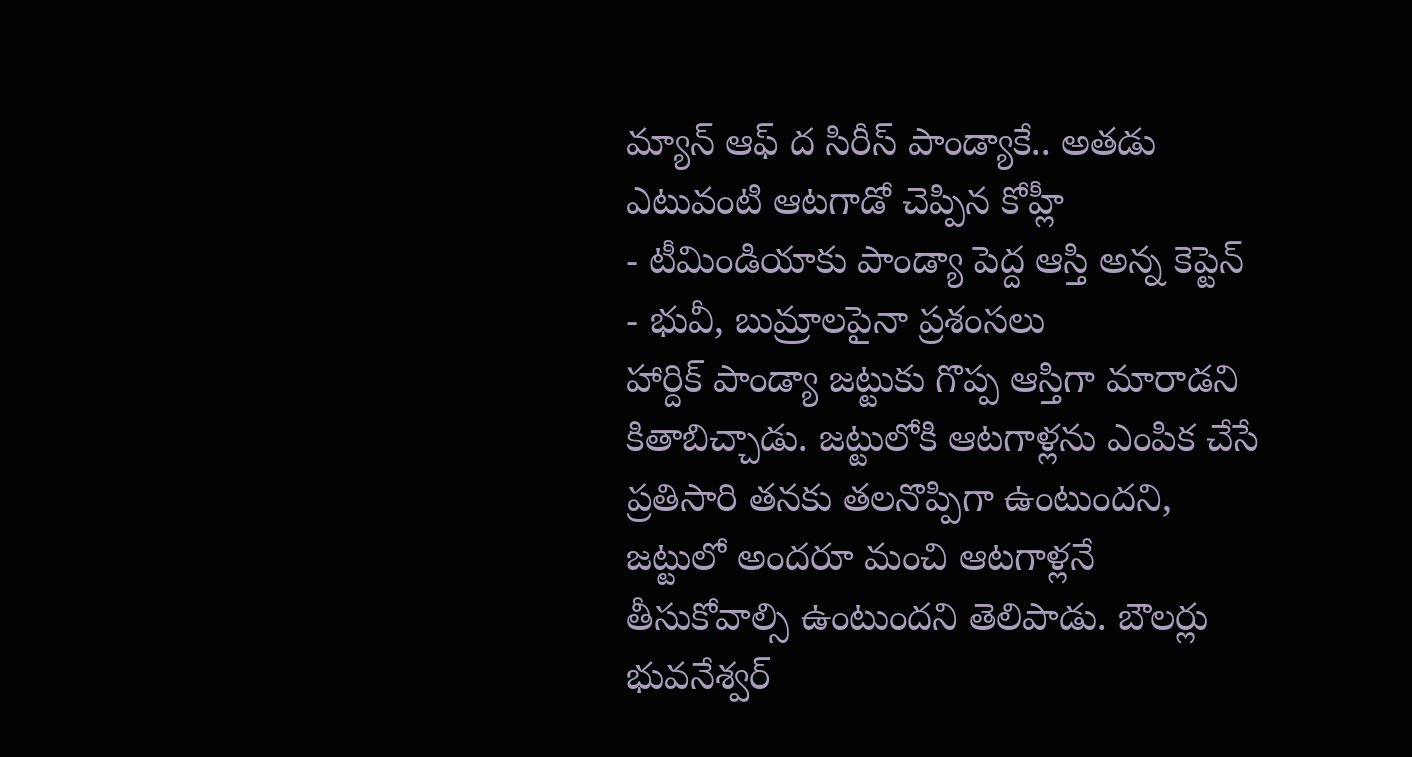మ్యాన్ ఆఫ్ ద సిరీస్ పాండ్యాకే.. అతడు ఎటువంటి ఆటగాడో చెప్పిన కోహ్లీ
- టీమిండియాకు పాండ్యా పెద్ద ఆస్తి అన్న కెప్టెన్
- భువీ, బుమ్రాలపైనా ప్రశంసలు
హార్దిక్ పాండ్యా జట్టుకు గొప్ప ఆస్తిగా మారాడని కితాబిచ్చాడు. జట్టులోకి ఆటగాళ్లను ఎంపిక చేసే ప్రతిసారి తనకు తలనొప్పిగా ఉంటుందని, జట్టులో అందరూ మంచి ఆటగాళ్లనే తీసుకోవాల్సి ఉంటుందని తెలిపాడు. బౌలర్లు భువనేశ్వర్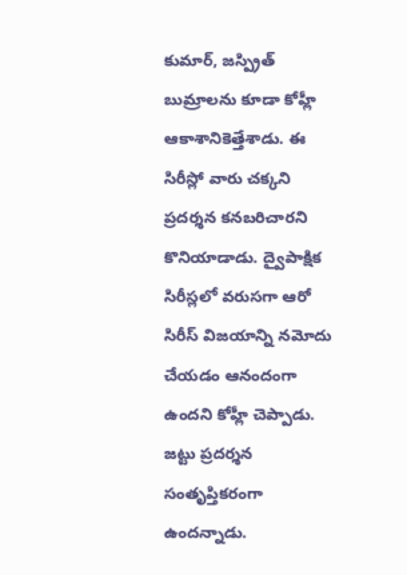కుమార్, జస్ప్రిత్ బుమ్రాలను కూడా కోహ్లీ ఆకాశానికెత్తేశాడు. ఈ సిరీస్లో వారు చక్కని ప్రదర్శన కనబరిచారని కొనియాడాడు. ద్వైపాక్షిక సిరీస్లలో వరుసగా ఆరో సిరీస్ విజయాన్ని నమోదు చేయడం ఆనందంగా ఉందని కోహ్లీ చెప్పాడు. జట్టు ప్రదర్శన సంతృప్తికరంగా ఉందన్నాడు.